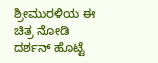ಶ್ರೀಮುರಳಿಯ ಈ ಚಿತ್ರ ನೋಡಿ ದರ್ಶನ್ ಹೊಟ್ಟೆ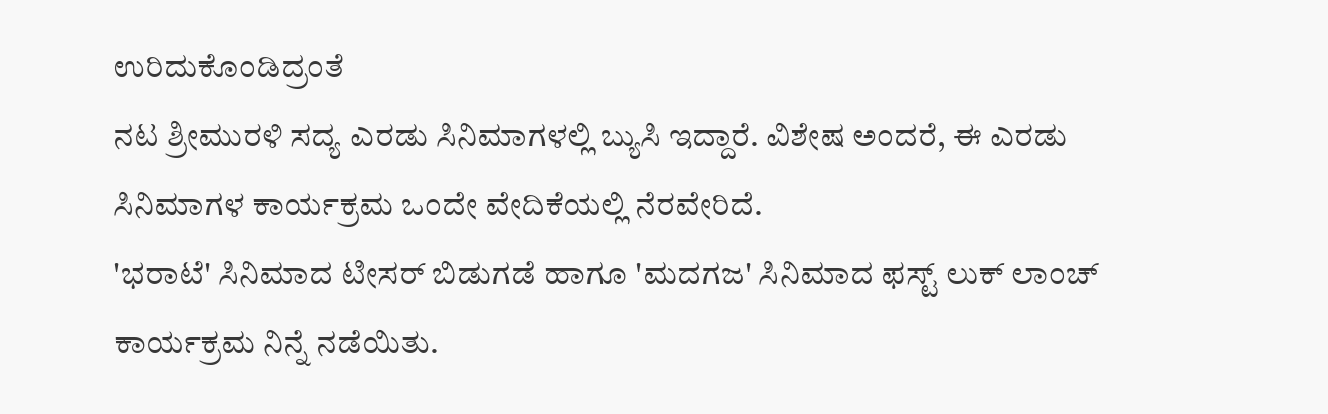ಉರಿದುಕೊಂಡಿದ್ರಂತೆ
ನಟ ಶ್ರೀಮುರಳಿ ಸದ್ಯ ಎರಡು ಸಿನಿಮಾಗಳಲ್ಲಿ ಬ್ಯುಸಿ ಇದ್ದಾರೆ. ವಿಶೇಷ ಅಂದರೆ, ಈ ಎರಡು ಸಿನಿಮಾಗಳ ಕಾರ್ಯಕ್ರಮ ಒಂದೇ ವೇದಿಕೆಯಲ್ಲಿ ನೆರವೇರಿದೆ.
'ಭರಾಟೆ' ಸಿನಿಮಾದ ಟೀಸರ್ ಬಿಡುಗಡೆ ಹಾಗೂ 'ಮದಗಜ' ಸಿನಿಮಾದ ಫಸ್ಟ್ ಲುಕ್ ಲಾಂಚ್ ಕಾರ್ಯಕ್ರಮ ನಿನ್ನೆ ನಡೆಯಿತು.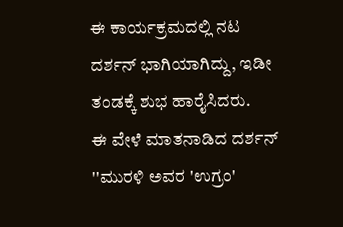ಈ ಕಾರ್ಯಕ್ರಮದಲ್ಲಿ ನಟ ದರ್ಶನ್ ಭಾಗಿಯಾಗಿದ್ದು, ಇಡೀ ತಂಡಕ್ಕೆ ಶುಭ ಹಾರೈಸಿದರು.
ಈ ವೇಳೆ ಮಾತನಾಡಿದ ದರ್ಶನ್ ''ಮುರಳಿ ಅವರ 'ಉಗ್ರಂ'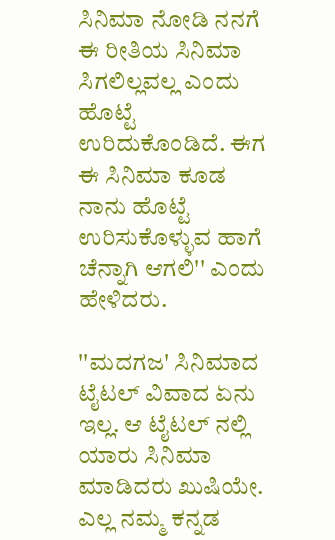ಸಿನಿಮಾ ನೋಡಿ ನನಗೆ ಈ ರೀತಿಯ ಸಿನಿಮಾ ಸಿಗಲಿಲ್ಲವಲ್ಲ ಎಂದು ಹೊಟ್ಟೆ ಉರಿದುಕೊಂಡಿದೆ. ಈಗ ಈ ಸಿನಿಮಾ ಕೂಡ ನಾನು ಹೊಟ್ಟೆ ಉರಿಸುಕೊಳ್ಳುವ ಹಾಗೆ ಚೆನ್ನಾಗಿ ಆಗಲಿ'' ಎಂದು ಹೇಳಿದರು.

''ಮದಗಜ' ಸಿನಿಮಾದ ಟೈಟಲ್ ವಿವಾದ ಏನು ಇಲ್ಲ. ಆ ಟೈಟಲ್ ನಲ್ಲಿ ಯಾರು ಸಿನಿಮಾ ಮಾಡಿದರು ಖುಷಿಯೇ. ಎಲ್ಲ ನಮ್ಮ ಕನ್ನಡ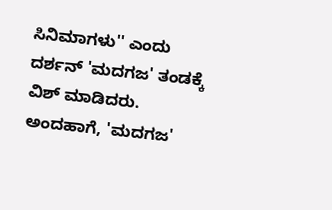ಸಿನಿಮಾಗಳು'' ಎಂದು ದರ್ಶನ್ 'ಮದಗಜ' ತಂಡಕ್ಕೆ ವಿಶ್ ಮಾಡಿದರು.
ಅಂದಹಾಗೆ, 'ಮದಗಜ'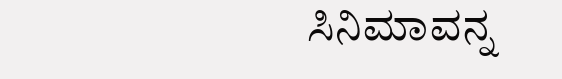ಸಿನಿಮಾವನ್ನ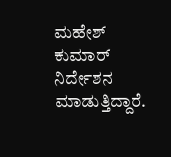ಮಹೇಶ್ ಕುಮಾರ್ ನಿರ್ದೇಶನ ಮಾಡುತ್ತಿದ್ದಾರೆ.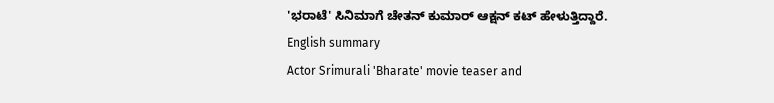'ಭರಾಟೆ' ಸಿನಿಮಾಗೆ ಚೇತನ್ ಕುಮಾರ್ ಆಕ್ಷನ್ ಕಟ್ ಹೇಳುತ್ತಿದ್ದಾರೆ.
English summary
Actor Srimurali 'Bharate' movie teaser and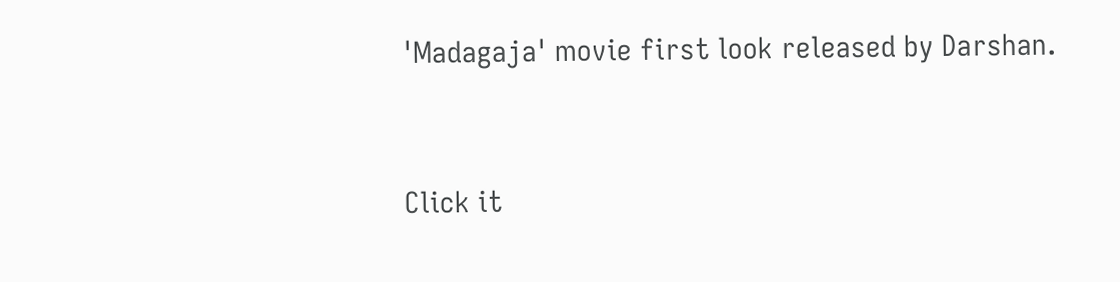'Madagaja' movie first look released by Darshan.


Click it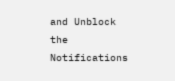and Unblock the Notifications